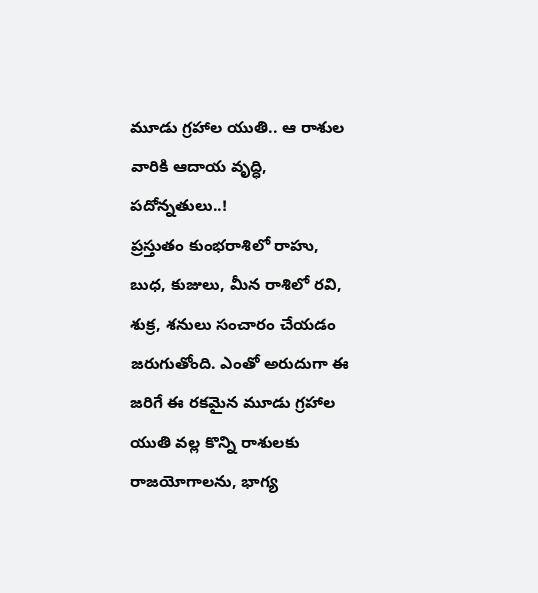మూడు గ్రహాల యుతి.. ఆ రాశుల వారికి ఆదాయ వృద్ధి, పదోన్నతులు..!
ప్రస్తుతం కుంభరాశిలో రాహు, బుధ, కుజులు, మీన రాశిలో రవి, శుక్ర, శనులు సంచారం చేయడం జరుగుతోంది. ఎంతో అరుదుగా ఈ జరిగే ఈ రకమైన మూడు గ్రహాల యుతి వల్ల కొన్ని రాశులకు రాజయోగాలను, భాగ్య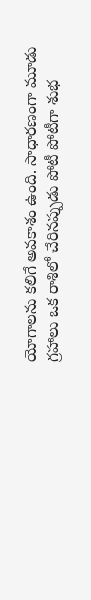యోగాలను కలిగే అవకాశం ఉంది. సాధారణంగా మూడు గ్రహాలు ఒక రాశిలో చేరినప్పుడు పోటీ పోటీగా శుభ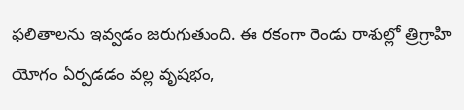ఫలితాలను ఇవ్వడం జరుగుతుంది. ఈ రకంగా రెండు రాశుల్లో త్రిగ్రాహి యోగం ఏర్పడడం వల్ల వృషభం,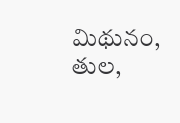మిథునం, తుల,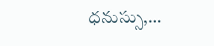ధనుస్సు,…